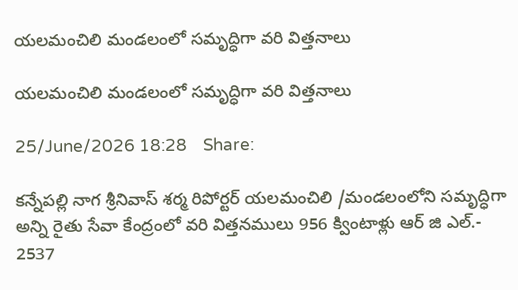యలమంచిలి మండలంలో సమృద్ధిగా వరి విత్తనాలు

యలమంచిలి మండలంలో సమృద్ధిగా వరి విత్తనాలు

25/June/2026 18:28    Share:

కన్నేపల్లి నాగ శ్రీనివాస్ శర్మ రిపోర్టర్ యలమంచిలి /మండలంలోని సమృద్ధిగా అన్ని రైతు సేవా కేంద్రంలో వరి విత్తనములు 956 క్వింటాళ్లు ఆర్ జి ఎల్.- 2537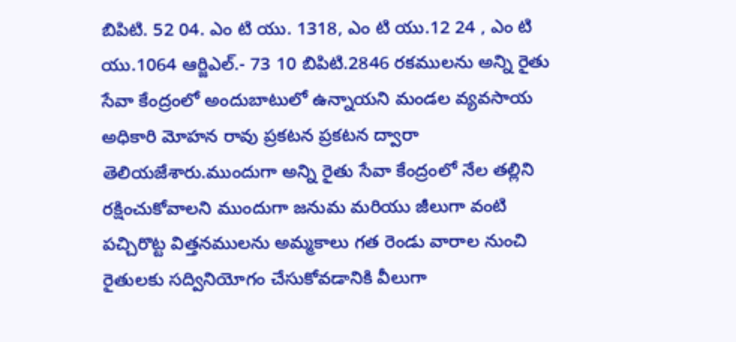బిపిటి. 52 04. ఎం టి యు. 1318, ఎం టి యు.12 24 , ఎం టి యు.1064 ఆర్జిఎల్.- 73 10 బిపిటి.2846 రకములను అన్ని రైతు సేవా కేంద్రంలో అందుబాటులో ఉన్నాయని మండల వ్యవసాయ అధికారి మోహన రావు ప్రకటన ప్రకటన ద్వారా తెలియజేశారు.ముందుగా అన్ని రైతు సేవా కేంద్రంలో నేల తల్లిని రక్షించుకోవాలని ముందుగా జనుమ మరియు జీలుగా వంటి పచ్చిరొట్ట విత్తనములను అమ్మకాలు గత రెండు వారాల నుంచి రైతులకు సద్వినియోగం చేసుకోవడానికి వీలుగా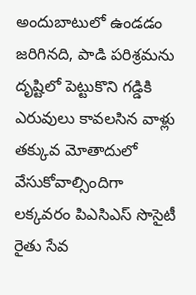అందుబాటులో ఉండడం జరిగినది, పాడి పరిశ్రమను దృష్టిలో పెట్టుకొని గడ్డికి ఎరువులు కావలసిన వాళ్లు తక్కువ మోతాదులో వేసుకోవాల్సిందిగా లక్కవరం పిఎసిఎస్ సొసైటీ రైతు సేవ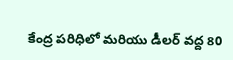కేంద్ర పరిధిలో మరియు డీలర్ వద్ద 80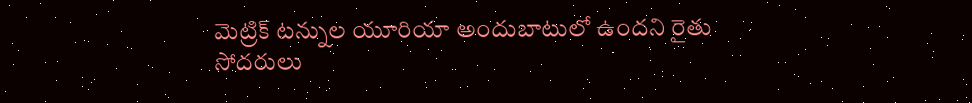మెట్రిక్ టన్నుల యూరియా అందుబాటులో ఉందని రైతు సోదరులు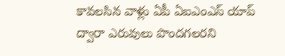కావలసిన వాళ్లు ఏపీ ఏఐఎంఎస్ యాప్ ద్వారా ఎరువులు పొందగలరని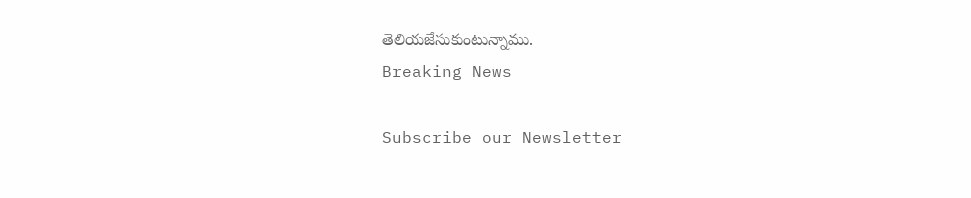తెలియజేసుకుంటున్నాము.
Breaking News

Subscribe our Newsletter